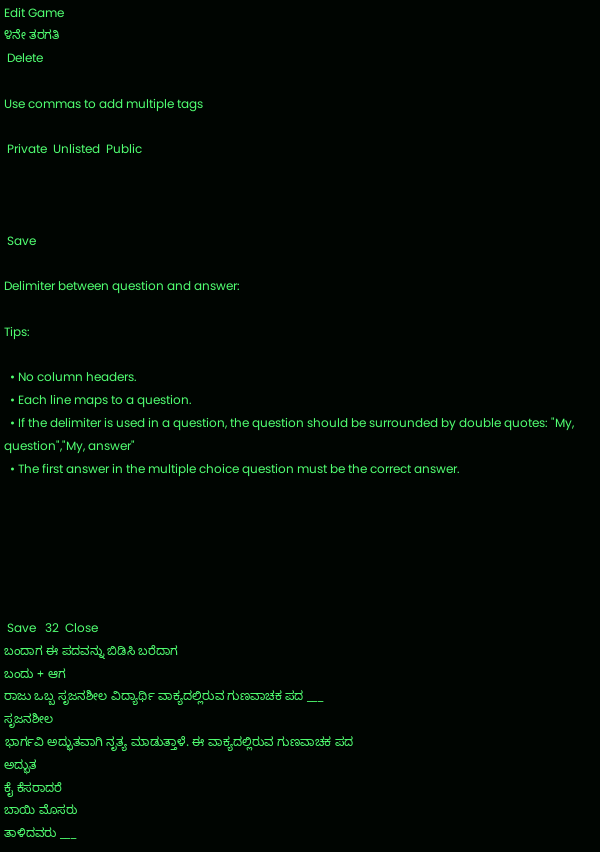Edit Game
೪ನೇ ತರಗತಿ
 Delete

Use commas to add multiple tags

 Private  Unlisted  Public



 Save

Delimiter between question and answer:

Tips:

  • No column headers.
  • Each line maps to a question.
  • If the delimiter is used in a question, the question should be surrounded by double quotes: "My, question","My, answer"
  • The first answer in the multiple choice question must be the correct answer.






 Save   32  Close
ಬಂದಾಗ ಈ ಪದವನ್ನು ಬಿಡಿಸಿ ಬರೆದಾಗ
ಬಂದು + ಆಗ
ರಾಜು ಒಬ್ಬ ಸೃಜನಶೀಲ ವಿದ್ಯಾರ್ಥಿ ವಾಕ್ಯದಲ್ಲಿರುವ ಗುಣವಾಚಕ ಪದ ___
ಸೃಜನಶೀಲ
ಭಾರ್ಗವಿ ಅದ್ಭುತವಾಗಿ ನೃತ್ಯ ಮಾಡುತ್ತಾಳೆ. ಈ ವಾಕ್ಯದಲ್ಲಿರುವ ಗುಣವಾಚಕ ಪದ
ಅದ್ಭುತ
ಕೈ ಕೆಸರಾದರೆ
ಬಾಯಿ ಮೊಸರು
ತಾಳಿದವರು ___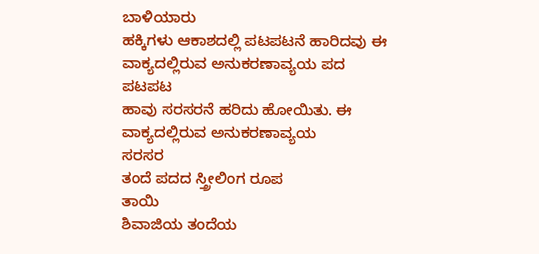ಬಾಳಿಯಾರು
ಹಕ್ಕಿಗಳು ಆಕಾಶದಲ್ಲಿ ಪಟಪಟನೆ ಹಾರಿದವು ಈ ವಾಕ್ಯದಲ್ಲಿರುವ ಅನುಕರಣಾವ್ಯಯ ಪದ
ಪಟಪಟ
ಹಾವು ಸರಸರನೆ ಹರಿದು ಹೋಯಿತು. ಈ ವಾಕ್ಯದಲ್ಲಿರುವ ಅನುಕರಣಾವ್ಯಯ
ಸರಸರ
ತಂದೆ ಪದದ ಸ್ತ್ರೀಲಿಂಗ ರೂಪ
ತಾಯಿ
ಶಿವಾಜಿಯ ತಂದೆಯ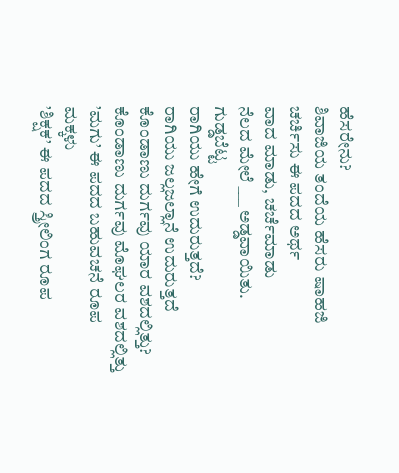ಹೆಸರೇನು?
ಶಿವಾಜಿಯ ತಂದೆಯ ಹೆಸರು ಷಾಹಜಿ
ಚರ್ಚಿಸು ಈ ಪದದ ಅರ್ಥ
ವಾದ ಮಾಡು, ಚರ್ಚೆಮಾಡು
ನೆಲದ ಮೇಲೆ ___ ಅಡ್ಡವಾಯಿತು.
ಗುಡ್ಡಬೆಟ್ಟ
ರಾಗಿಯು ಹೇಗೆ ಉದುರುತ್ತದೆ?
ರಾಗಿಯು ಜಲ್ಲಜಲ್ಲಾನೆ ಉದುರುತ್ತದೆ
ಕೊಂಡಾಣು ದುರ್ಗವು ಯಾರ ವಶದಲ್ಲಿತ್ತು?
ಕೊಂಡಾಣು ದುರ್ಗವು ಮೊಘಲರ ವಶದಲ್ಲಿತ್ತು
’ಮಗು’ ಈ ಪದದ ಬಹುವಚನೆ ರೂಪ
ಮಕ್ಕಳು
’ಶಿಕ್ಷಕ’ ಈ ಪದದ ಸ್ತ್ರೀಲಿಂಗ ರೂಪ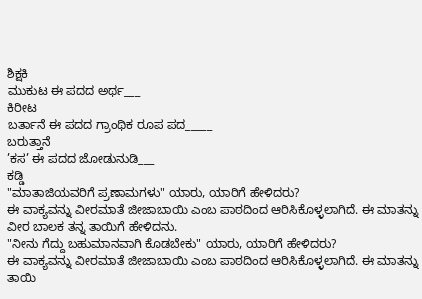ಶಿಕ್ಷಕಿ
ಮುಕುಟ ಈ ಪದದ ಅರ್ಥ___
ಕಿರೀಟ
ಬರ್ತಾನೆ ಈ ಪದದ ಗ್ರಾಂಥಿಕ ರೂಪ ಪದ_____
ಬರುತ್ತಾನೆ
’ಕಸ’ ಈ ಪದದ ಜೋಡುನುಡಿ___
ಕಡ್ಡಿ
"ಮಾತಾಜಿಯವರಿಗೆ ಪ್ರಣಾಮಗಳು" ಯಾರು, ಯಾರಿಗೆ ಹೇಳಿದರು?
ಈ ವಾಕ್ಯವನ್ನು ವೀರಮಾತೆ ಜೀಜಾಬಾಯಿ ಎಂಬ ಪಾಠದಿಂದ ಆರಿಸಿಕೊಳ್ಳಲಾಗಿದೆ. ಈ ಮಾತನ್ನು ವೀರ ಬಾಲಕ ತನ್ನ ತಾಯಿಗೆ ಹೇಳಿದನು.
"ನೀನು ಗೆದ್ದು ಬಹುಮಾನವಾಗಿ ಕೊಡಬೇಕು" ಯಾರು, ಯಾರಿಗೆ ಹೇಳಿದರು?
ಈ ವಾಕ್ಯವನ್ನು ವೀರಮಾತೆ ಜೀಜಾಬಾಯಿ ಎಂಬ ಪಾಠದಿಂದ ಆರಿಸಿಕೊಳ್ಳಲಾಗಿದೆ. ಈ ಮಾತನ್ನು ತಾಯಿ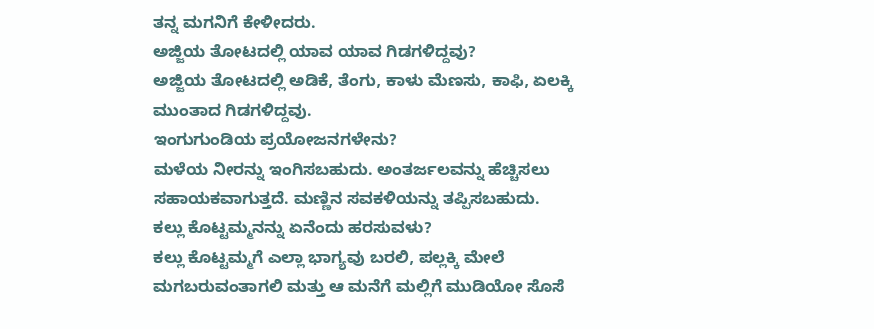ತನ್ನ ಮಗನಿಗೆ ಕೇಳೀದರು.
ಅಜ್ಜಿಯ ತೋಟದಲ್ಲಿ ಯಾವ ಯಾವ ಗಿಡಗಳಿದ್ದವು?
ಅಜ್ಜಿಯ ತೋಟದಲ್ಲಿ ಅಡಿಕೆ, ತೆಂಗು, ಕಾಳು ಮೆಣಸು, ಕಾಫಿ, ಏಲಕ್ಕಿ ಮುಂತಾದ ಗಿಡಗಳಿದ್ದವು.
ಇಂಗುಗುಂಡಿಯ ಪ್ರಯೋಜನಗಳೇನು?
ಮಳೆಯ ನೀರನ್ನು ಇಂಗಿಸಬಹುದು. ಅಂತರ್ಜಲವನ್ನು ಹೆಚ್ಚಿಸಲು ಸಹಾಯಕವಾಗುತ್ತದೆ. ಮಣ್ಣಿನ ಸವಕಳಿಯನ್ನು ತಪ್ಪಿಸಬಹುದು.
ಕಲ್ಲು ಕೊಟ್ಟಮ್ಮನನ್ನು ಏನೆಂದು ಹರಸುವಳು?
ಕಲ್ಲು ಕೊಟ್ಟಮ್ಮಗೆ ಎಲ್ಲಾ ಭಾಗ್ಯವು ಬರಲಿ, ಪಲ್ಲಕ್ಕಿ ಮೇಲೆ ಮಗಬರುವಂತಾಗಲಿ ಮತ್ತು ಆ ಮನೆಗೆ ಮಲ್ಲಿಗೆ ಮುಡಿಯೋ ಸೊಸೆ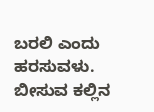ಬರಲಿ ಎಂದು ಹರಸುವಳು.
ಬೀಸುವ ಕಲ್ಲಿನ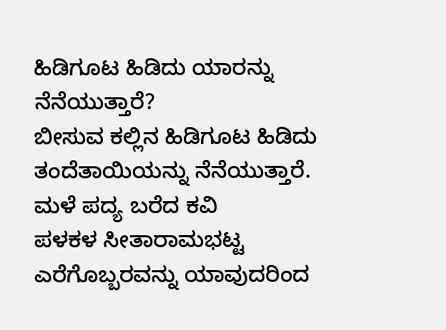ಹಿಡಿಗೂಟ ಹಿಡಿದು ಯಾರನ್ನು ನೆನೆಯುತ್ತಾರೆ?
ಬೀಸುವ ಕಲ್ಲಿನ ಹಿಡಿಗೂಟ ಹಿಡಿದು ತಂದೆತಾಯಿಯನ್ನು ನೆನೆಯುತ್ತಾರೆ.
ಮಳೆ ಪದ್ಯ ಬರೆದ ಕವಿ
ಪಳಕಳ ಸೀತಾರಾಮಭಟ್ಟ
ಎರೆಗೊಬ್ಬರವನ್ನು ಯಾವುದರಿಂದ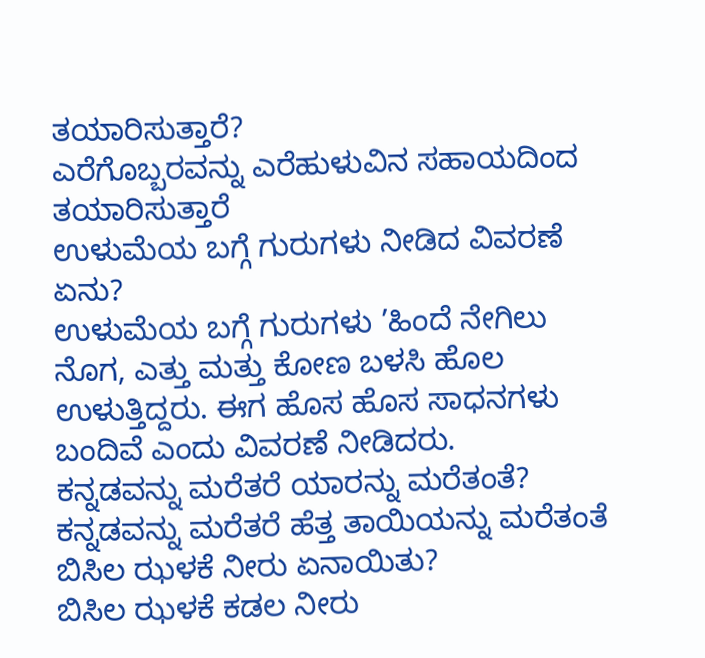ತಯಾರಿಸುತ್ತಾರೆ?
ಎರೆಗೊಬ್ಬರವನ್ನು ಎರೆಹುಳುವಿನ ಸಹಾಯದಿಂದ ತಯಾರಿಸುತ್ತಾರೆ
ಉಳುಮೆಯ ಬಗ್ಗೆ ಗುರುಗಳು ನೀಡಿದ ವಿವರಣೆ ಏನು?
ಉಳುಮೆಯ ಬಗ್ಗೆ ಗುರುಗಳು ’ಹಿಂದೆ ನೇಗಿಲು ನೊಗ, ಎತ್ತು ಮತ್ತು ಕೋಣ ಬಳಸಿ ಹೊಲ ಉಳುತ್ತಿದ್ದರು. ಈಗ ಹೊಸ ಹೊಸ ಸಾಧನಗಳು ಬಂದಿವೆ ಎಂದು ವಿವರಣೆ ನೀಡಿದರು.
ಕನ್ನಡವನ್ನು ಮರೆತರೆ ಯಾರನ್ನು ಮರೆತಂತೆ?
ಕನ್ನಡವನ್ನು ಮರೆತರೆ ಹೆತ್ತ ತಾಯಿಯನ್ನು ಮರೆತಂತೆ
ಬಿಸಿಲ ಝಳಕೆ ನೀರು ಏನಾಯಿತು?
ಬಿಸಿಲ ಝಳಕೆ ಕಡಲ ನೀರು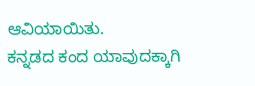ಆವಿಯಾಯಿತು.
ಕನ್ನಡದ ಕಂದ ಯಾವುದಕ್ಕಾಗಿ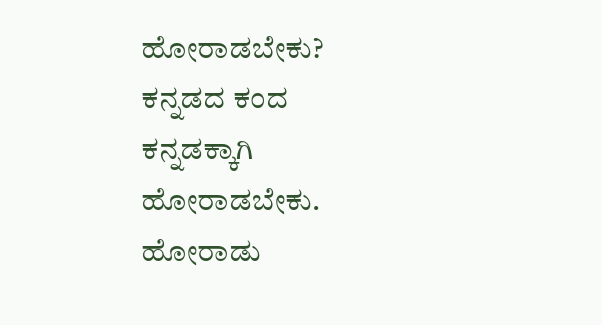ಹೋರಾಡಬೇಕು?
ಕನ್ನಡದ ಕಂದ ಕನ್ನಡಕ್ಕಾಗಿ ಹೋರಾಡಬೇಕು.
ಹೋರಾಡು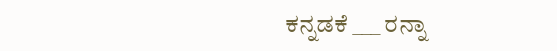ಕನ್ನಡಕೆ ___ ರನ್ನಾ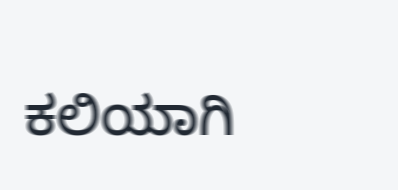ಕಲಿಯಾಗಿ